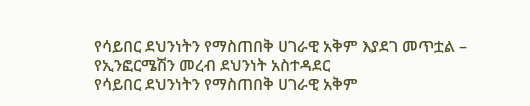የሳይበር ደህንነትን የማስጠበቅ ሀገራዊ አቅም እያደገ መጥቷል – የኢንፎርሜሽን መረብ ደህንነት አስተዳደር
የሳይበር ደህንነትን የማስጠበቅ ሀገራዊ አቅም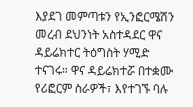እያደገ መምጣቱን የኢንፎርሜሽን መረብ ደህንነት አስተዳደር ዋና ዳይሬክተር ትዕግስት ሃሚድ ተናገሩ። ዋና ዳይሬክተሯ በተቋሙ የሪፎርም ስራዎች፣ እየተገኙ ባሉ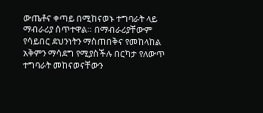ውጤቶና ቀጣይ በሚከናወኑ ተግባራት ላይ ማብራሪያ ሰጥተዋል። በማብራሪያቸውም የሳይበር ደህንነትን ማስጠበቅና የመከላከል አቅምን ማሳደግ የሚያስችሉ በርካታ የለውጥ ተግባራት መከናወናቸውን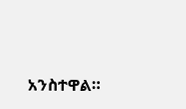አንስተዋል።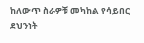ከለውጥ ስራዎቹ መካከል የሳይበር ደህንነት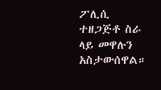ፖሊሲ ተዘጋጅቶ ስራ ላይ መዋሉን አስታውሰዋል።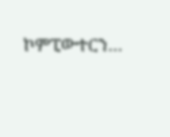ኮምፒውተርን…